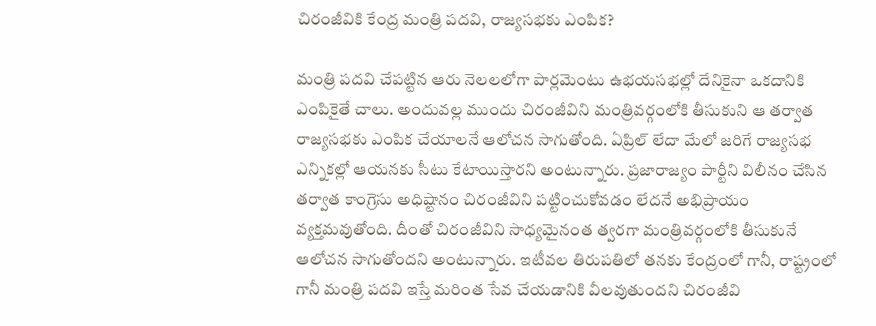చిరంజీవికి కేంద్ర మంత్రి పదవి, రాజ్యసభకు ఎంపిక?

మంత్రి పదవి చేపట్టిన ఆరు నెలలలోగా పార్లమెంటు ఉభయసభల్లో దేనికైనా ఒకదానికి ఎంపికైతే చాలు. అందువల్ల ముందు చిరంజీవిని మంత్రివర్గంలోకి తీసుకుని ఆ తర్వాత రాజ్యసభకు ఎంపిక చేయాలనే ఆలోచన సాగుతోంది. ఏప్రిల్ లేదా మేలో జరిగే రాజ్యసభ ఎన్నికల్లో ఆయనకు సీటు కేటాయిస్తారని అంటున్నారు. ప్రజారాజ్యం పార్టీని విలీనం చేసిన తర్వాత కాంగ్రెసు అధిష్టానం చిరంజీవిని పట్టించుకోవడం లేదనే అభిప్రాయం వ్యక్తమవుతోంది. దీంతో చిరంజీవిని సాధ్యమైనంత త్వరగా మంత్రివర్గంలోకి తీసుకునే ఆలోచన సాగుతోందని అంటున్నారు. ఇటీవల తిరుపతిలో తనకు కేంద్రంలో గానీ, రాష్ట్రంలో గానీ మంత్రి పదవి ఇస్తే మరింత సేవ చేయడానికి వీలవుతుందని చిరంజీవి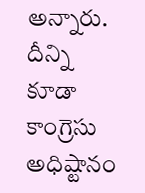అన్నారు. దీన్ని కూడా కాంగ్రెసు అధిష్టానం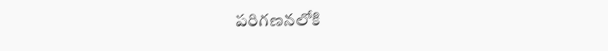పరిగణనలోకి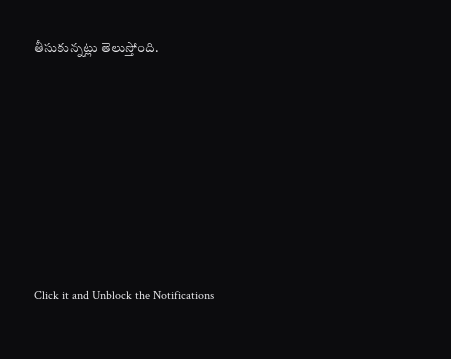తీసుకున్నట్లు తెలుస్తోంది.












Click it and Unblock the Notifications